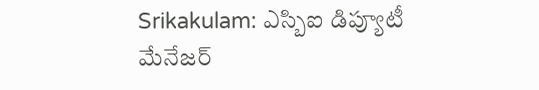Srikakulam: ఎస్బిఐ డిప్యూటీ మేనేజర్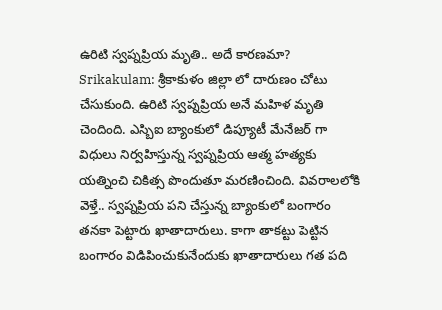ఉరిటి స్వప్నప్రియ మృతి.. అదే కారణమా?
Srikakulam: శ్రీకాకుళం జిల్లా లో దారుణం చోటు చేసుకుంది. ఉరిటి స్వప్నప్రియ అనే మహిళ మృతి చెందింది. ఎస్బిఐ బ్యాంకులో డిప్యూటీ మేనేజర్ గా విధులు నిర్వహిస్తున్న స్వప్నప్రియ ఆత్మ హత్యకు యత్నించి చికిత్స పొందుతూ మరణించింది. వివరాలలోకి వెళ్తే.. స్వప్నప్రియ పని చేస్తున్న బ్యాంకులో బంగారం తనకా పెట్టారు ఖాతాదారులు. కాగా తాకట్టు పెట్టిన బంగారం విడిపించుకునేందుకు ఖాతాదారులు గత పది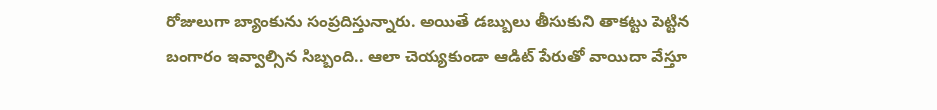రోజులుగా బ్యాంకును సంప్రదిస్తున్నారు. అయితే డబ్బులు తీసుకుని తాకట్టు పెట్టిన బంగారం ఇవ్వాల్సిన సిబ్బంది.. ఆలా చెయ్యకుండా ఆడిట్ పేరుతో వాయిదా వేస్తూ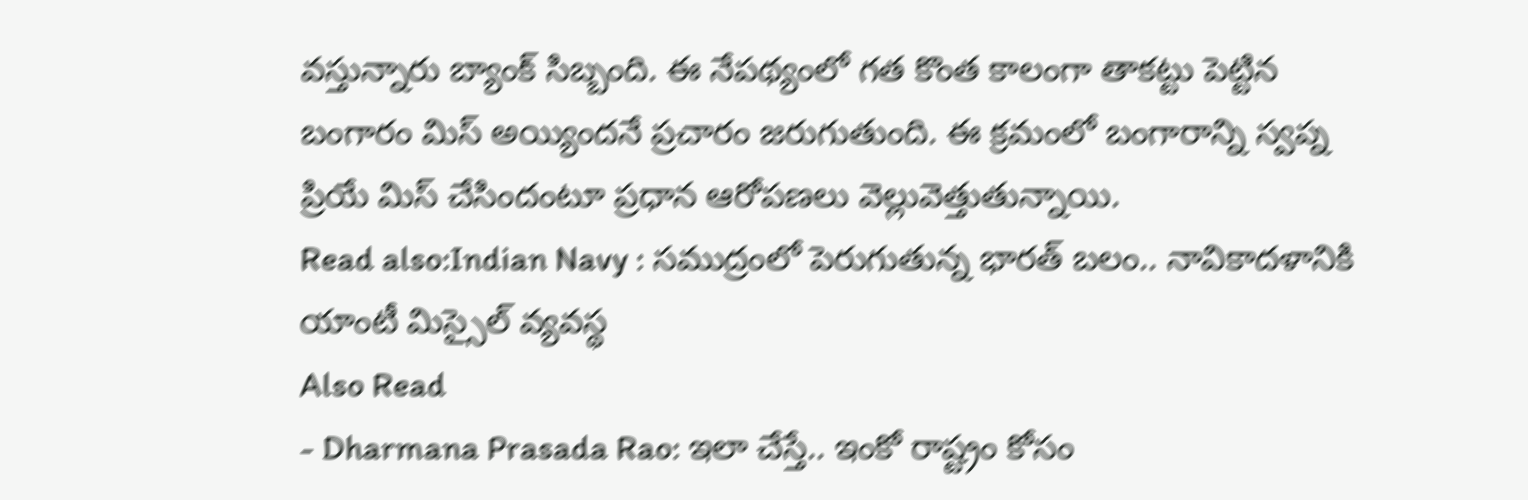వస్తున్నారు బ్యాంక్ సిబ్బంది. ఈ నేపథ్యంలో గత కొంత కాలంగా తాకట్టు పెట్టిన బంగారం మిస్ అయ్యిందనే ప్రచారం జరుగుతుంది. ఈ క్రమంలో బంగారాన్ని స్వప్న ప్రియే మిస్ చేసిందంటూ ప్రధాన ఆరోపణలు వెల్లువెత్తుతున్నాయి.
Read also:Indian Navy : సముద్రంలో పెరుగుతున్న భారత్ బలం.. నావికాదళానికి యాంటీ మిస్సైల్ వ్యవస్థ
Also Read
- Dharmana Prasada Rao: ఇలా చేస్తే.. ఇంకో రాష్ట్రం కోసం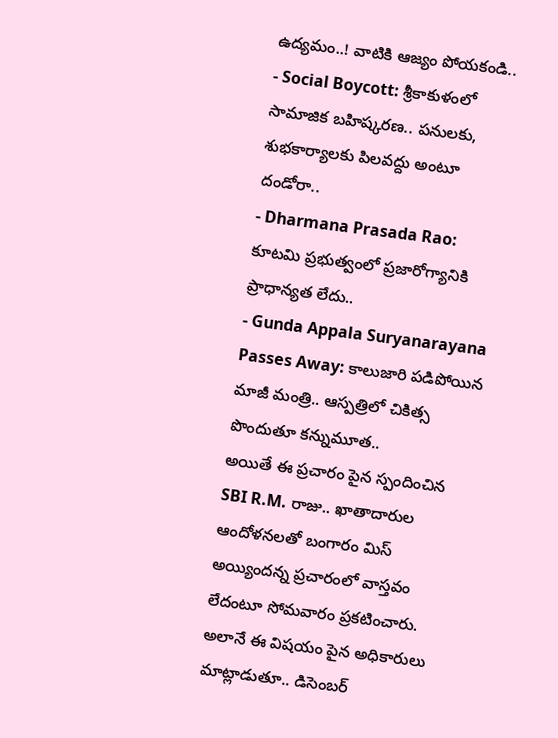ఉద్యమం..! వాటికి ఆజ్యం పోయకండి..
- Social Boycott: శ్రీకాకుళంలో సామాజిక బహిష్కరణ.. పనులకు, శుభకార్యాలకు పిలవద్దు అంటూ దండోరా..
- Dharmana Prasada Rao: కూటమి ప్రభుత్వంలో ప్రజారోగ్యానికి ప్రాధాన్యత లేదు..
- Gunda Appala Suryanarayana Passes Away: కాలుజారి పడిపోయిన మాజీ మంత్రి.. ఆస్పత్రిలో చికిత్స పొందుతూ కన్నుమూత..
అయితే ఈ ప్రచారం పైన స్పందించిన SBI R.M. రాజు.. ఖాతాదారుల ఆందోళనలతో బంగారం మిస్ అయ్యిందన్న ప్రచారంలో వాస్తవం లేదంటూ సోమవారం ప్రకటించారు. అలానే ఈ విషయం పైన అధికారులు మాట్లాడుతూ.. డిసెంబర్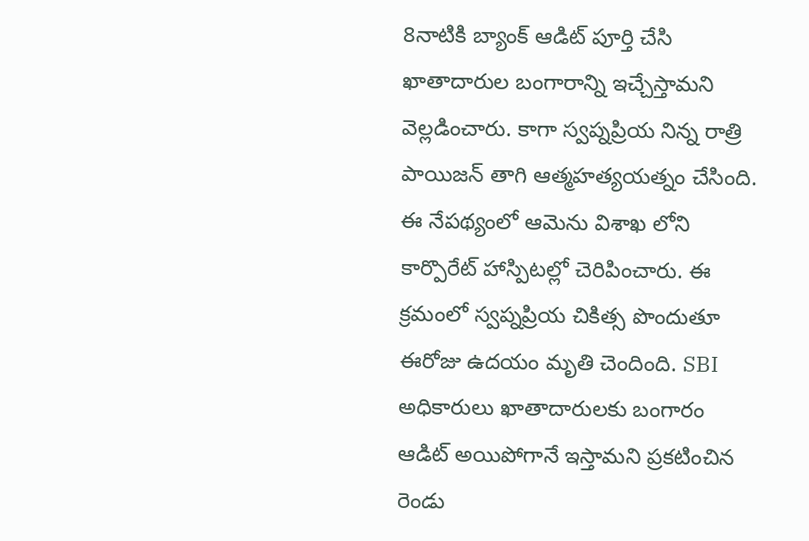8నాటికి బ్యాంక్ ఆడిట్ పూర్తి చేసి ఖాతాదారుల బంగారాన్ని ఇచ్చేస్తామని వెల్లడించారు. కాగా స్వప్నప్రియ నిన్న రాత్రి పాయిజన్ తాగి ఆత్మహత్యయత్నం చేసింది. ఈ నేపథ్యంలో ఆమెను విశాఖ లోని కార్పొరేట్ హాస్పిటల్లో చెరిపించారు. ఈ క్రమంలో స్వప్నప్రియ చికిత్స పొందుతూ ఈరోజు ఉదయం మృతి చెందింది. SBI అధికారులు ఖాతాదారులకు బంగారం ఆడిట్ అయిపోగానే ఇస్తామని ప్రకటించిన రెండు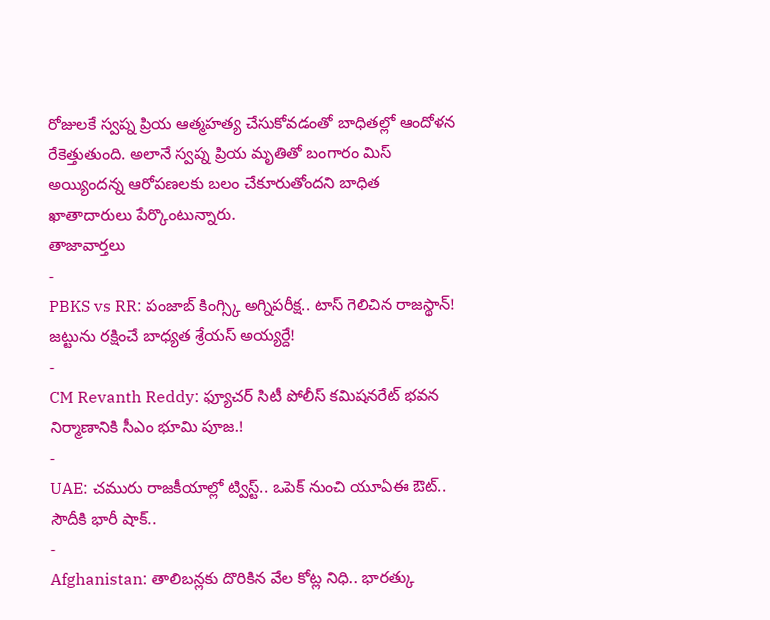రోజులకే స్వప్న ప్రియ ఆత్మహత్య చేసుకోవడంతో బాధితల్లో ఆందోళన రేకెత్తుతుంది. అలానే స్వప్న ప్రియ మృతితో బంగారం మిస్ అయ్యిందన్న ఆరోపణలకు బలం చేకూరుతోందని బాధిత ఖాతాదారులు పేర్కొంటున్నారు.
తాజావార్తలు
-
PBKS vs RR: పంజాబ్ కింగ్స్కి అగ్నిపరీక్ష.. టాస్ గెలిచిన రాజస్థాన్! జట్టును రక్షించే బాధ్యత శ్రేయస్ అయ్యర్దే!
-
CM Revanth Reddy: ఫ్యూచర్ సిటీ పోలీస్ కమిషనరేట్ భవన నిర్మాణానికి సీఎం భూమి పూజ.!
-
UAE: చమురు రాజకీయాల్లో ట్విస్ట్.. ఒపెక్ నుంచి యూఏఈ ఔట్.. సౌదీకి భారీ షాక్..
-
Afghanistan: తాలిబన్లకు దొరికిన వేల కోట్ల నిధి.. భారత్కు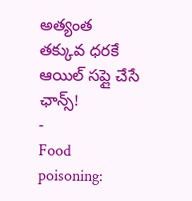అత్యంత తక్కువ ధరకే ఆయిల్ సప్లై చేసే ఛాన్స్!
-
Food poisoning: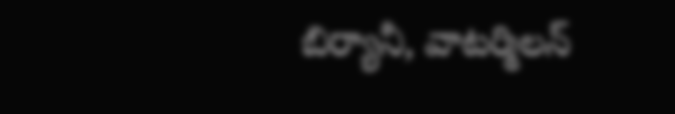బిర్యానీ, వాటర్మిలన్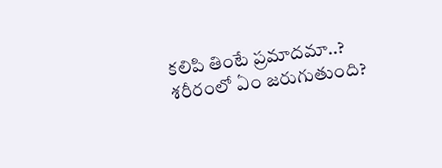కలిపి తింటే ప్రమాదమా..? శరీరంలో ఏం జరుగుతుంది?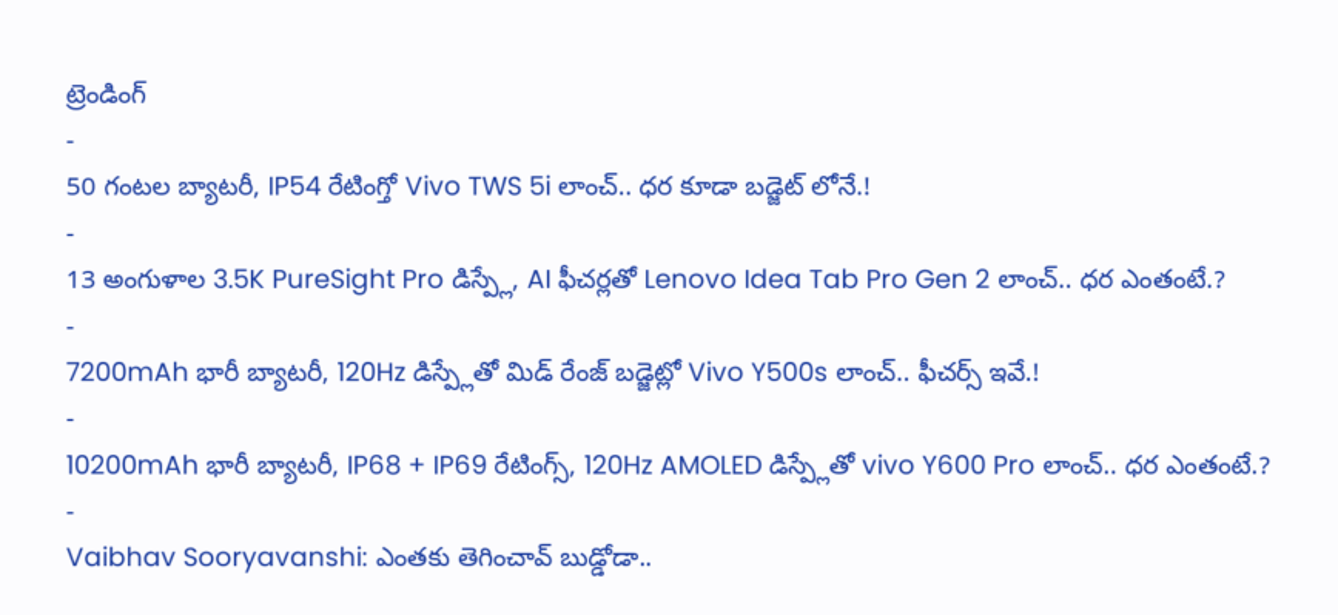ట్రెండింగ్
-
50 గంటల బ్యాటరీ, IP54 రేటింగ్తో Vivo TWS 5i లాంచ్.. ధర కూడా బడ్జెట్ లోనే.!
-
13 అంగుళాల 3.5K PureSight Pro డిస్ప్లే, AI ఫీచర్లతో Lenovo Idea Tab Pro Gen 2 లాంచ్.. ధర ఎంతంటే.?
-
7200mAh భారీ బ్యాటరీ, 120Hz డిస్ప్లేతో మిడ్ రేంజ్ బడ్జెట్లో Vivo Y500s లాంచ్.. ఫీచర్స్ ఇవే.!
-
10200mAh భారీ బ్యాటరీ, IP68 + IP69 రేటింగ్స్, 120Hz AMOLED డిస్ప్లేతో vivo Y600 Pro లాంచ్.. ధర ఎంతంటే.?
-
Vaibhav Sooryavanshi: ఎంతకు తెగించావ్ బుడ్డోడా..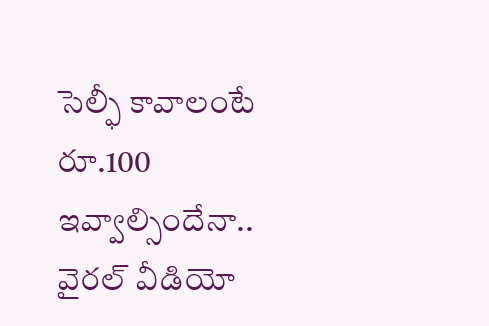సెల్ఫీ కావాలంటే రూ.100 ఇవ్వాల్సిందేనా.. వైరల్ వీడియో